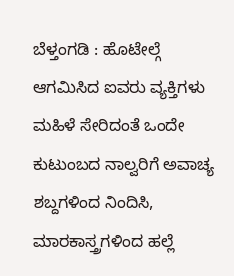ಬೆಳ್ತಂಗಡಿ : ಹೊಟೇಲ್ಗೆ ಆಗಮಿಸಿದ ಐವರು ವ್ಯಕ್ತಿಗಳು ಮಹಿಳೆ ಸೇರಿದಂತೆ ಒಂದೇ ಕುಟುಂಬದ ನಾಲ್ವರಿಗೆ ಅವಾಚ್ಯ ಶಬ್ದಗಳಿಂದ ನಿಂದಿಸಿ, ಮಾರಕಾಸ್ತ್ರಗಳಿಂದ ಹಲ್ಲೆ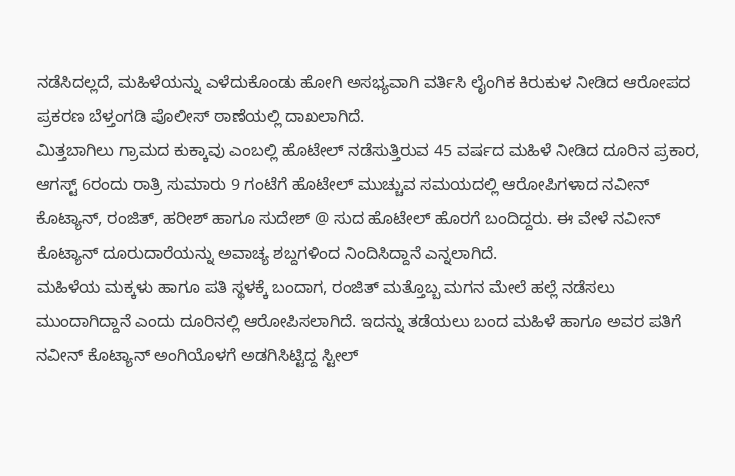ನಡೆಸಿದಲ್ಲದೆ, ಮಹಿಳೆಯನ್ನು ಎಳೆದುಕೊಂಡು ಹೋಗಿ ಅಸಭ್ಯವಾಗಿ ವರ್ತಿಸಿ ಲೈಂಗಿಕ ಕಿರುಕುಳ ನೀಡಿದ ಆರೋಪದ ಪ್ರಕರಣ ಬೆಳ್ತಂಗಡಿ ಪೊಲೀಸ್ ಠಾಣೆಯಲ್ಲಿ ದಾಖಲಾಗಿದೆ.
ಮಿತ್ತಬಾಗಿಲು ಗ್ರಾಮದ ಕುಕ್ಕಾವು ಎಂಬಲ್ಲಿ ಹೊಟೇಲ್ ನಡೆಸುತ್ತಿರುವ 45 ವರ್ಷದ ಮಹಿಳೆ ನೀಡಿದ ದೂರಿನ ಪ್ರಕಾರ, ಆಗಸ್ಟ್ 6ರಂದು ರಾತ್ರಿ ಸುಮಾರು 9 ಗಂಟೆಗೆ ಹೊಟೇಲ್ ಮುಚ್ಚುವ ಸಮಯದಲ್ಲಿ ಆರೋಪಿಗಳಾದ ನವೀನ್ ಕೊಟ್ಯಾನ್, ರಂಜಿತ್, ಹರೀಶ್ ಹಾಗೂ ಸುದೇಶ್ @ ಸುದ ಹೊಟೇಲ್ ಹೊರಗೆ ಬಂದಿದ್ದರು. ಈ ವೇಳೆ ನವೀನ್ ಕೊಟ್ಯಾನ್ ದೂರುದಾರೆಯನ್ನು ಅವಾಚ್ಯ ಶಬ್ದಗಳಿಂದ ನಿಂದಿಸಿದ್ದಾನೆ ಎನ್ನಲಾಗಿದೆ.
ಮಹಿಳೆಯ ಮಕ್ಕಳು ಹಾಗೂ ಪತಿ ಸ್ಥಳಕ್ಕೆ ಬಂದಾಗ, ರಂಜಿತ್ ಮತ್ತೊಬ್ಬ ಮಗನ ಮೇಲೆ ಹಲ್ಲೆ ನಡೆಸಲು ಮುಂದಾಗಿದ್ದಾನೆ ಎಂದು ದೂರಿನಲ್ಲಿ ಆರೋಪಿಸಲಾಗಿದೆ. ಇದನ್ನು ತಡೆಯಲು ಬಂದ ಮಹಿಳೆ ಹಾಗೂ ಅವರ ಪತಿಗೆ ನವೀನ್ ಕೊಟ್ಯಾನ್ ಅಂಗಿಯೊಳಗೆ ಅಡಗಿಸಿಟ್ಟಿದ್ದ ಸ್ಟೀಲ್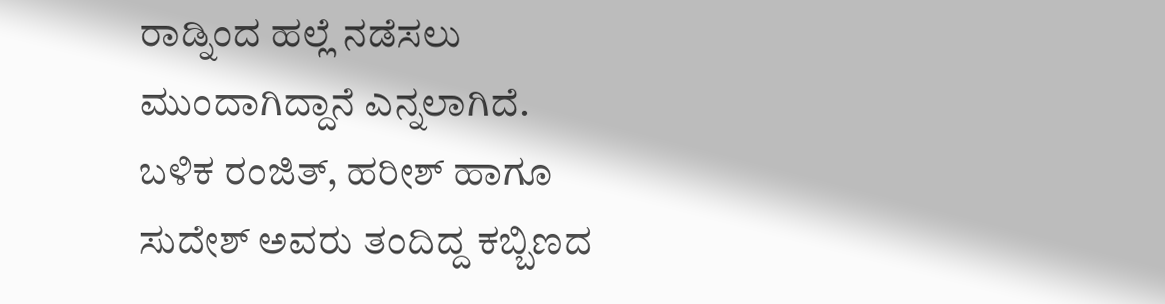ರಾಡ್ನಿಂದ ಹಲ್ಲೆ ನಡೆಸಲು ಮುಂದಾಗಿದ್ದಾನೆ ಎನ್ನಲಾಗಿದೆ.
ಬಳಿಕ ರಂಜಿತ್, ಹರೀಶ್ ಹಾಗೂ ಸುದೇಶ್ ಅವರು ತಂದಿದ್ದ ಕಬ್ಬಿಣದ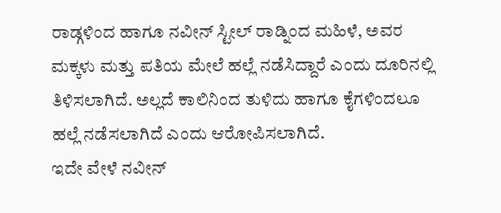ರಾಡ್ಗಳಿಂದ ಹಾಗೂ ನವೀನ್ ಸ್ಟೀಲ್ ರಾಡ್ನಿಂದ ಮಹಿಳೆ, ಅವರ ಮಕ್ಕಳು ಮತ್ತು ಪತಿಯ ಮೇಲೆ ಹಲ್ಲೆ ನಡೆಸಿದ್ದಾರೆ ಎಂದು ದೂರಿನಲ್ಲಿ ತಿಳಿಸಲಾಗಿದೆ. ಅಲ್ಲದೆ ಕಾಲಿನಿಂದ ತುಳಿದು ಹಾಗೂ ಕೈಗಳಿಂದಲೂ ಹಲ್ಲೆ ನಡೆಸಲಾಗಿದೆ ಎಂದು ಆರೋಪಿಸಲಾಗಿದೆ.
ಇದೇ ವೇಳೆ ನವೀನ್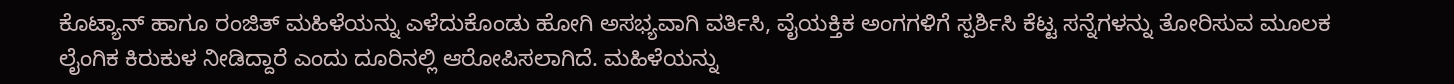ಕೊಟ್ಯಾನ್ ಹಾಗೂ ರಂಜಿತ್ ಮಹಿಳೆಯನ್ನು ಎಳೆದುಕೊಂಡು ಹೋಗಿ ಅಸಭ್ಯವಾಗಿ ವರ್ತಿಸಿ, ವೈಯಕ್ತಿಕ ಅಂಗಗಳಿಗೆ ಸ್ಪರ್ಶಿಸಿ ಕೆಟ್ಟ ಸನ್ನೆಗಳನ್ನು ತೋರಿಸುವ ಮೂಲಕ ಲೈಂಗಿಕ ಕಿರುಕುಳ ನೀಡಿದ್ದಾರೆ ಎಂದು ದೂರಿನಲ್ಲಿ ಆರೋಪಿಸಲಾಗಿದೆ. ಮಹಿಳೆಯನ್ನು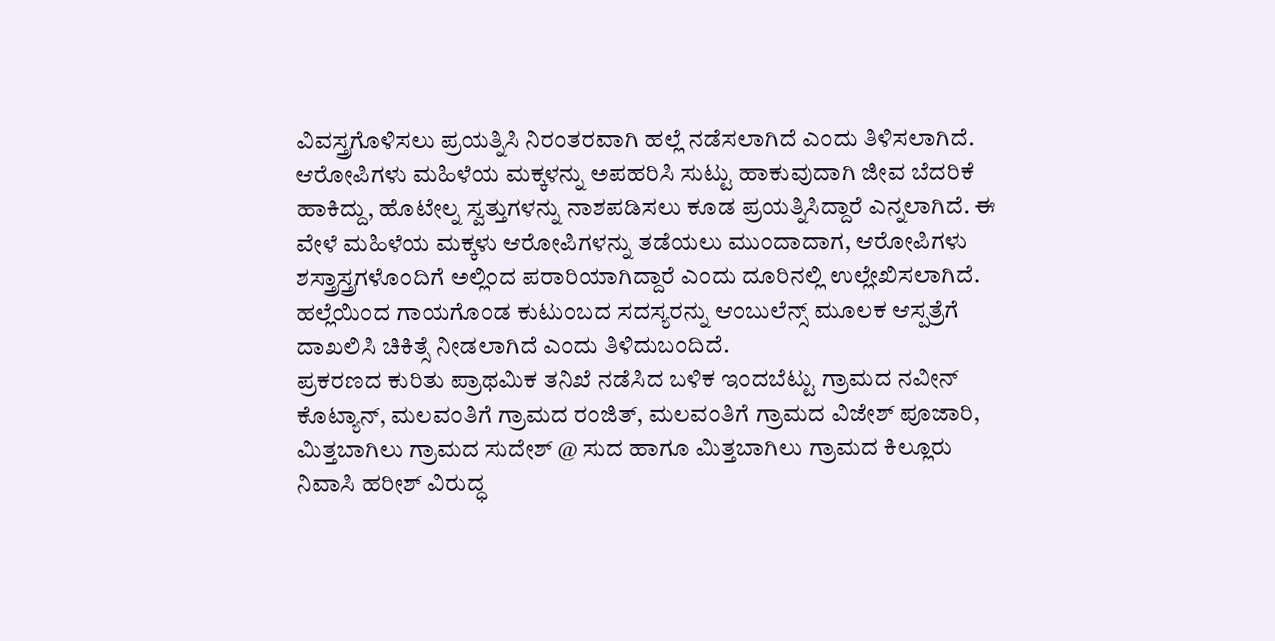ವಿವಸ್ತ್ರಗೊಳಿಸಲು ಪ್ರಯತ್ನಿಸಿ ನಿರಂತರವಾಗಿ ಹಲ್ಲೆ ನಡೆಸಲಾಗಿದೆ ಎಂದು ತಿಳಿಸಲಾಗಿದೆ.
ಆರೋಪಿಗಳು ಮಹಿಳೆಯ ಮಕ್ಕಳನ್ನು ಅಪಹರಿಸಿ ಸುಟ್ಟು ಹಾಕುವುದಾಗಿ ಜೀವ ಬೆದರಿಕೆ ಹಾಕಿದ್ದು, ಹೊಟೇಲ್ನ ಸ್ವತ್ತುಗಳನ್ನು ನಾಶಪಡಿಸಲು ಕೂಡ ಪ್ರಯತ್ನಿಸಿದ್ದಾರೆ ಎನ್ನಲಾಗಿದೆ. ಈ ವೇಳೆ ಮಹಿಳೆಯ ಮಕ್ಕಳು ಆರೋಪಿಗಳನ್ನು ತಡೆಯಲು ಮುಂದಾದಾಗ, ಆರೋಪಿಗಳು ಶಸ್ತ್ರಾಸ್ತ್ರಗಳೊಂದಿಗೆ ಅಲ್ಲಿಂದ ಪರಾರಿಯಾಗಿದ್ದಾರೆ ಎಂದು ದೂರಿನಲ್ಲಿ ಉಲ್ಲೇಖಿಸಲಾಗಿದೆ.
ಹಲ್ಲೆಯಿಂದ ಗಾಯಗೊಂಡ ಕುಟುಂಬದ ಸದಸ್ಯರನ್ನು ಆಂಬುಲೆನ್ಸ್ ಮೂಲಕ ಆಸ್ಪತ್ರೆಗೆ ದಾಖಲಿಸಿ ಚಿಕಿತ್ಸೆ ನೀಡಲಾಗಿದೆ ಎಂದು ತಿಳಿದುಬಂದಿದೆ.
ಪ್ರಕರಣದ ಕುರಿತು ಪ್ರಾಥಮಿಕ ತನಿಖೆ ನಡೆಸಿದ ಬಳಿಕ ಇಂದಬೆಟ್ಟು ಗ್ರಾಮದ ನವೀನ್ ಕೊಟ್ಯಾನ್, ಮಲವಂತಿಗೆ ಗ್ರಾಮದ ರಂಜಿತ್, ಮಲವಂತಿಗೆ ಗ್ರಾಮದ ವಿಜೇಶ್ ಪೂಜಾರಿ, ಮಿತ್ತಬಾಗಿಲು ಗ್ರಾಮದ ಸುದೇಶ್ @ ಸುದ ಹಾಗೂ ಮಿತ್ತಬಾಗಿಲು ಗ್ರಾಮದ ಕಿಲ್ಲೂರು ನಿವಾಸಿ ಹರೀಶ್ ವಿರುದ್ಧ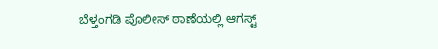ಬೆಳ್ತಂಗಡಿ ಪೊಲೀಸ್ ಠಾಣೆಯಲ್ಲಿ ಆಗಸ್ಟ್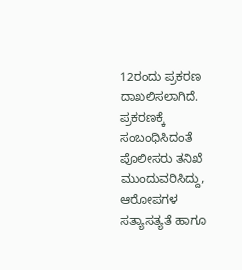12ರಂದು ಪ್ರಕರಣ ದಾಖಲಿಸಲಾಗಿದೆ.
ಪ್ರಕರಣಕ್ಕೆ ಸಂಬಂಧಿಸಿದಂತೆ ಪೊಲೀಸರು ತನಿಖೆ ಮುಂದುವರಿಸಿದ್ದು, ಆರೋಪಗಳ ಸತ್ಯಾಸತ್ಯತೆ ಹಾಗೂ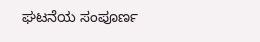ಘಟನೆಯ ಸಂಪೂರ್ಣ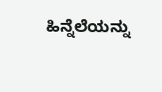ಹಿನ್ನೆಲೆಯನ್ನು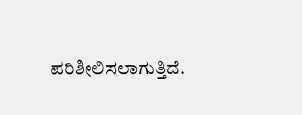ಪರಿಶೀಲಿಸಲಾಗುತ್ತಿದೆ.